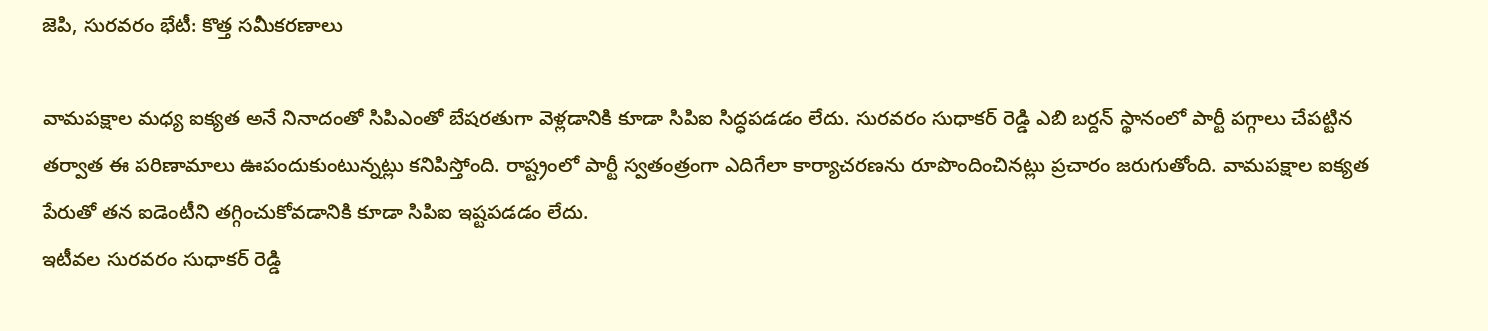జెపి, సురవరం భేటీ: కొత్త సమీకరణాలు

వామపక్షాల మధ్య ఐక్యత అనే నినాదంతో సిపిఎంతో బేషరతుగా వెళ్లడానికి కూడా సిపిఐ సిద్ధపడడం లేదు. సురవరం సుధాకర్ రెడ్డి ఎబి బర్దన్ స్థానంలో పార్టీ పగ్గాలు చేపట్టిన తర్వాత ఈ పరిణామాలు ఊపందుకుంటున్నట్లు కనిపిస్తోంది. రాష్ట్రంలో పార్టీ స్వతంత్రంగా ఎదిగేలా కార్యాచరణను రూపొందించినట్లు ప్రచారం జరుగుతోంది. వామపక్షాల ఐక్యత పేరుతో తన ఐడెంటీని తగ్గించుకోవడానికి కూడా సిపిఐ ఇష్టపడడం లేదు.
ఇటీవల సురవరం సుధాకర్ రెడ్డి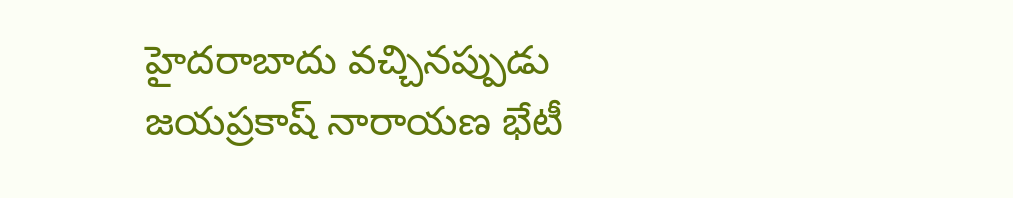హైదరాబాదు వచ్చినప్పుడు జయప్రకాష్ నారాయణ భేటీ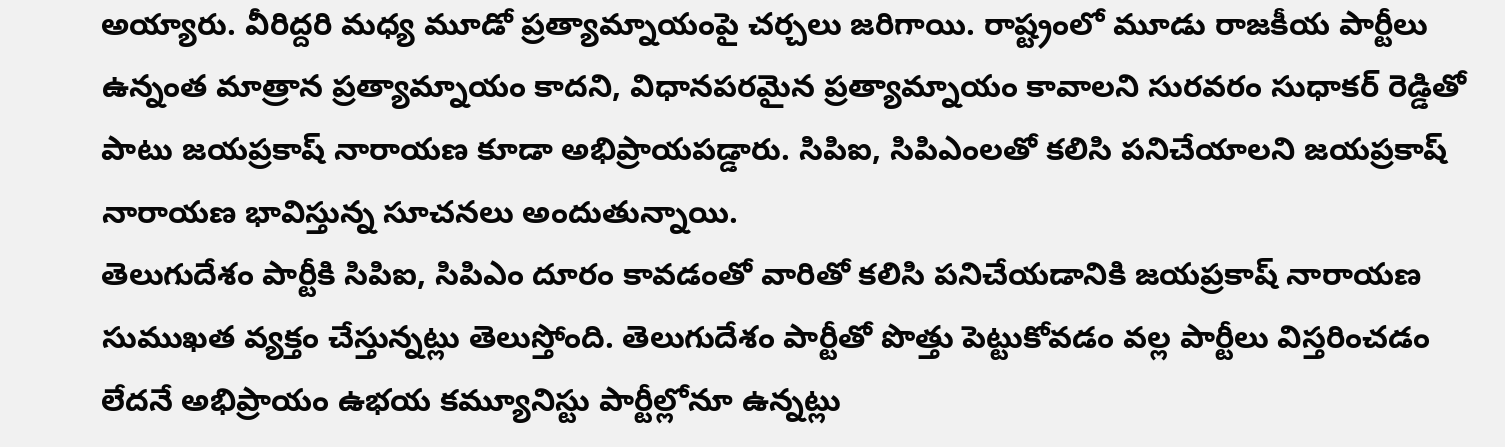అయ్యారు. వీరిద్దరి మధ్య మూడో ప్రత్యామ్నాయంపై చర్చలు జరిగాయి. రాష్ట్రంలో మూడు రాజకీయ పార్టీలు ఉన్నంత మాత్రాన ప్రత్యామ్నాయం కాదని, విధానపరమైన ప్రత్యామ్నాయం కావాలని సురవరం సుధాకర్ రెడ్డితో పాటు జయప్రకాష్ నారాయణ కూడా అభిప్రాయపడ్డారు. సిపిఐ, సిపిఎంలతో కలిసి పనిచేయాలని జయప్రకాష్ నారాయణ భావిస్తున్న సూచనలు అందుతున్నాయి.
తెలుగుదేశం పార్టీకి సిపిఐ, సిపిఎం దూరం కావడంతో వారితో కలిసి పనిచేయడానికి జయప్రకాష్ నారాయణ సుముఖత వ్యక్తం చేస్తున్నట్లు తెలుస్తోంది. తెలుగుదేశం పార్టీతో పొత్తు పెట్టుకోవడం వల్ల పార్టీలు విస్తరించడం లేదనే అభిప్రాయం ఉభయ కమ్యూనిస్టు పార్టీల్లోనూ ఉన్నట్లు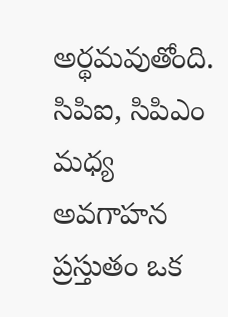అర్థమవుతోంది. సిపిఐ, సిపిఎం మధ్య అవగాహన ప్రస్తుతం ఒక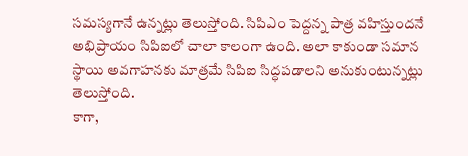సమస్యగానే ఉన్నట్లు తెలుస్తోంది. సిపిఎం పెద్దన్న పాత్ర వహిస్తుందనే అభిప్రాయం సిపిఐలో చాలా కాలంగా ఉంది. అలా కాకుండా సమాన స్థాయి అవగాహనకు మాత్రమే సిపిఐ సిద్ధపడాలని అనుకుంటున్నట్లు తెలుస్తోంది.
కాగా,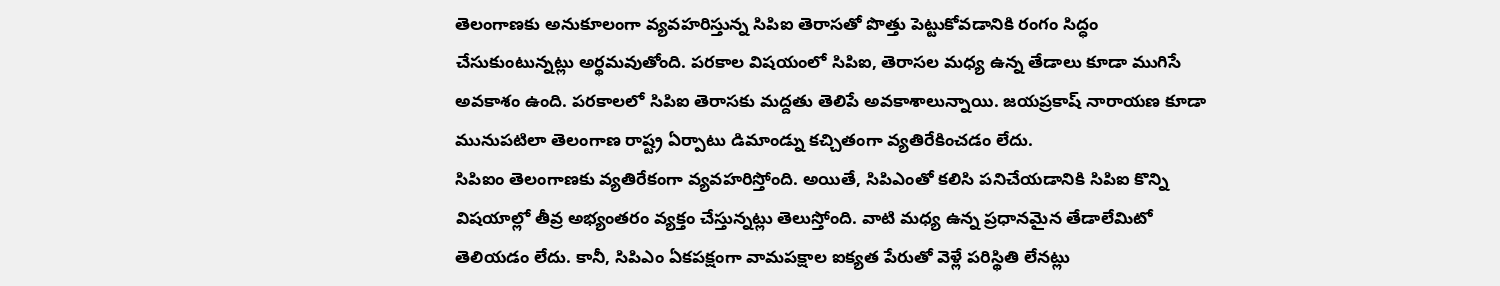తెలంగాణకు అనుకూలంగా వ్యవహరిస్తున్న సిపిఐ తెరాసతో పొత్తు పెట్టుకోవడానికి రంగం సిద్ధం చేసుకుంటున్నట్లు అర్థమవుతోంది. పరకాల విషయంలో సిపిఐ, తెరాసల మధ్య ఉన్న తేడాలు కూడా ముగిసే అవకాశం ఉంది. పరకాలలో సిపిఐ తెరాసకు మద్దతు తెలిపే అవకాశాలున్నాయి. జయప్రకాష్ నారాయణ కూడా మునుపటిలా తెలంగాణ రాష్ట్ర ఏర్పాటు డిమాండ్ను కచ్చితంగా వ్యతిరేకించడం లేదు.
సిపిఐం తెలంగాణకు వ్యతిరేకంగా వ్యవహరిస్తోంది. అయితే, సిపిఎంతో కలిసి పనిచేయడానికి సిపిఐ కొన్ని విషయాల్లో తీవ్ర అభ్యంతరం వ్యక్తం చేస్తున్నట్లు తెలుస్తోంది. వాటి మధ్య ఉన్న ప్రధానమైన తేడాలేమిటో తెలియడం లేదు. కానీ, సిపిఎం ఏకపక్షంగా వామపక్షాల ఐక్యత పేరుతో వెళ్లే పరిస్థితి లేనట్లు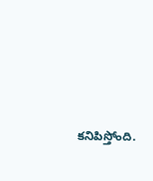కనిపిస్తోంది.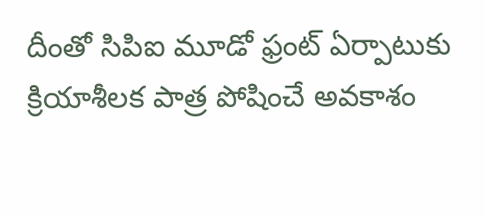దీంతో సిపిఐ మూడో ఫ్రంట్ ఏర్పాటుకు క్రియాశీలక పాత్ర పోషించే అవకాశం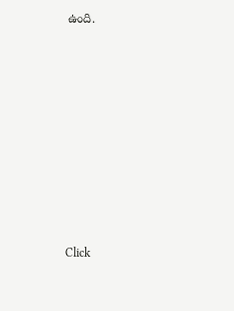ఉంది.












Click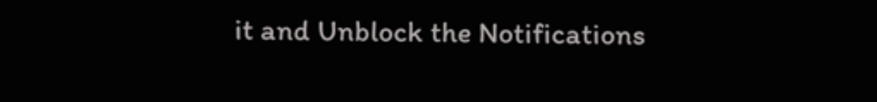it and Unblock the Notifications